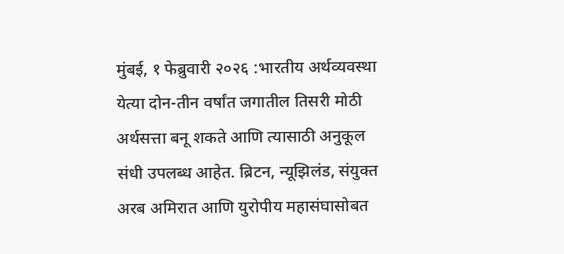मुंबई, १ फेब्रुवारी २०२६ :भारतीय अर्थव्यवस्था येत्या दोन-तीन वर्षांत जगातील तिसरी मोठी अर्थसत्ता बनू शकते आणि त्यासाठी अनुकूल संधी उपलब्ध आहेत. ब्रिटन, न्यूझिलंड, संयुक्त अरब अमिरात आणि युरोपीय महासंघासोबत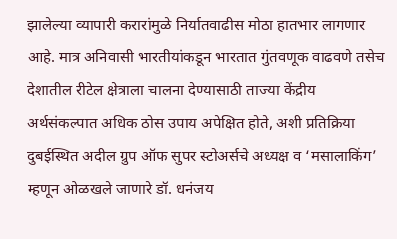झालेल्या व्यापारी करारांमुळे निर्यातवाढीस मोठा हातभार लागणार आहे. मात्र अनिवासी भारतीयांकडून भारतात गुंतवणूक वाढवणे तसेच देशातील रीटेल क्षेत्राला चालना देण्यासाठी ताज्या केंद्रीय अर्थसंकल्पात अधिक ठोस उपाय अपेक्षित होते, अशी प्रतिक्रिया दुबईस्थित अदील ग्रुप ऑफ सुपर स्टोअर्सचे अध्यक्ष व ‘मसालाकिंग’ म्हणून ओळखले जाणारे डॉ. धनंजय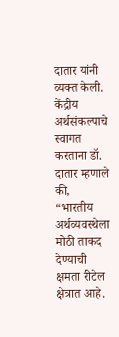दातार यांनी व्यक्त केली.
केंद्रीय अर्थसंकल्पाचे स्वागत करताना डॉ. दातार म्हणाले की, “भारतीय अर्थव्यवस्थेला मोठी ताकद देण्याची क्षमता रीटेल क्षेत्रात आहे.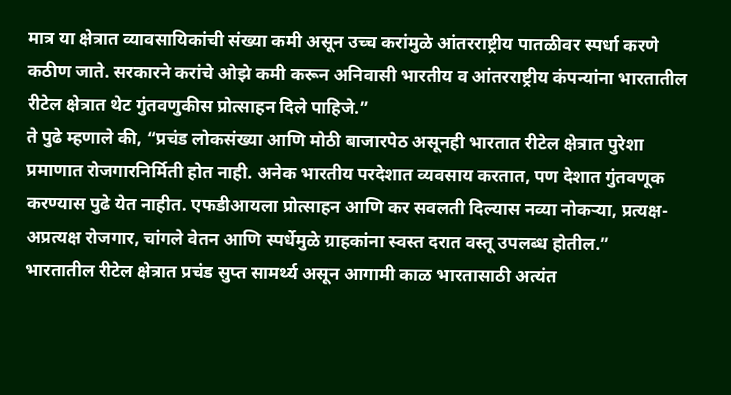मात्र या क्षेत्रात व्यावसायिकांची संख्या कमी असून उच्च करांमुळे आंतरराष्ट्रीय पातळीवर स्पर्धा करणे कठीण जाते. सरकारने करांचे ओझे कमी करून अनिवासी भारतीय व आंतरराष्ट्रीय कंपन्यांना भारतातील रीटेल क्षेत्रात थेट गुंतवणुकीस प्रोत्साहन दिले पाहिजे.”
ते पुढे म्हणाले की, “प्रचंड लोकसंख्या आणि मोठी बाजारपेठ असूनही भारतात रीटेल क्षेत्रात पुरेशा प्रमाणात रोजगारनिर्मिती होत नाही. अनेक भारतीय परदेशात व्यवसाय करतात, पण देशात गुंतवणूक करण्यास पुढे येत नाहीत. एफडीआयला प्रोत्साहन आणि कर सवलती दिल्यास नव्या नोकऱ्या, प्रत्यक्ष-अप्रत्यक्ष रोजगार, चांगले वेतन आणि स्पर्धेमुळे ग्राहकांना स्वस्त दरात वस्तू उपलब्ध होतील.”
भारतातील रीटेल क्षेत्रात प्रचंड सुप्त सामर्थ्य असून आगामी काळ भारतासाठी अत्यंत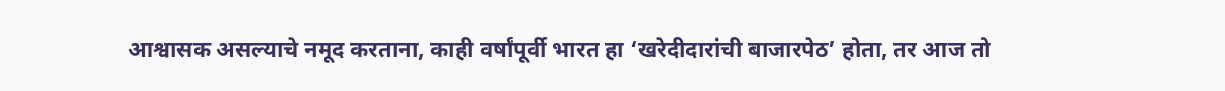आश्वासक असल्याचे नमूद करताना, काही वर्षांपूर्वी भारत हा ‘खरेदीदारांची बाजारपेठ’ होता, तर आज तो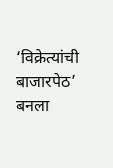‘विक्रेत्यांची बाजारपेठ’ बनला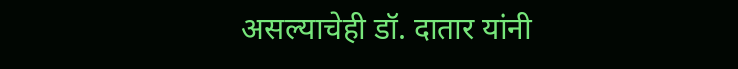असल्याचेही डॉ. दातार यांनी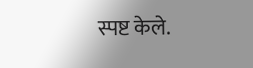स्पष्ट केले.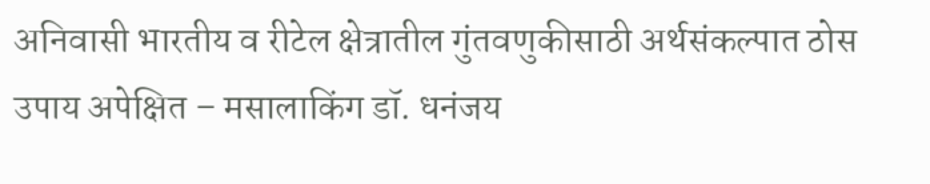अनिवासी भारतीय व रीटेल क्षेत्रातील गुंतवणुकीसाठी अर्थसंकल्पात ठोस उपाय अपेक्षित – मसालाकिंग डॉ. धनंजय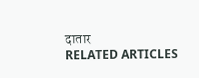दातार
RELATED ARTICLES